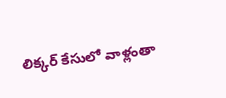లిక్కర్ కేసులో వాళ్లంతా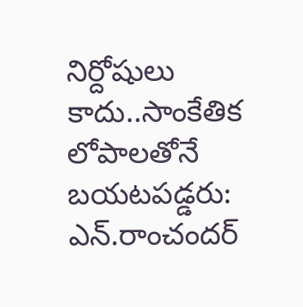నిర్దోషులు కాదు..సాంకేతిక లోపాలతోనే బయటపడ్డరు: ఎన్.రాంచందర్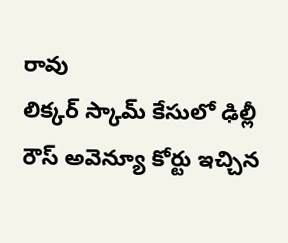రావు
లిక్కర్ స్కామ్ కేసులో ఢిల్లీ రౌస్ అవెన్యూ కోర్టు ఇచ్చిన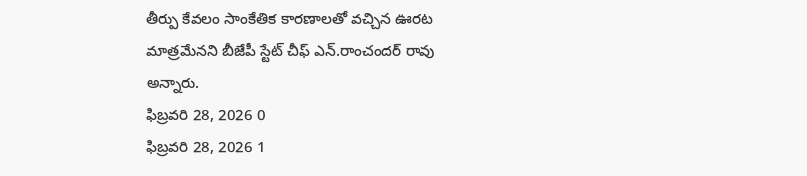తీర్పు కేవలం సాంకేతిక కారణాలతో వచ్చిన ఊరట మాత్రమేనని బీజేపీ స్టేట్ చీఫ్ ఎన్.రాంచందర్ రావు అన్నారు.
ఫిబ్రవరి 28, 2026 0
ఫిబ్రవరి 28, 2026 1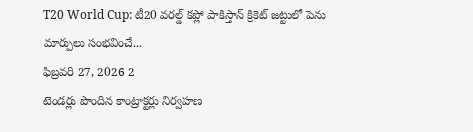T20 World Cup: టీ20 వరల్డ్ కప్లో పాకిస్తాన్ క్రికెట్ జట్టులో పెను మార్పులు సంభవించే...
ఫిబ్రవరి 27, 2026 2
టెండర్లు పొందిన కాంట్రాక్టర్లు నిర్వహణ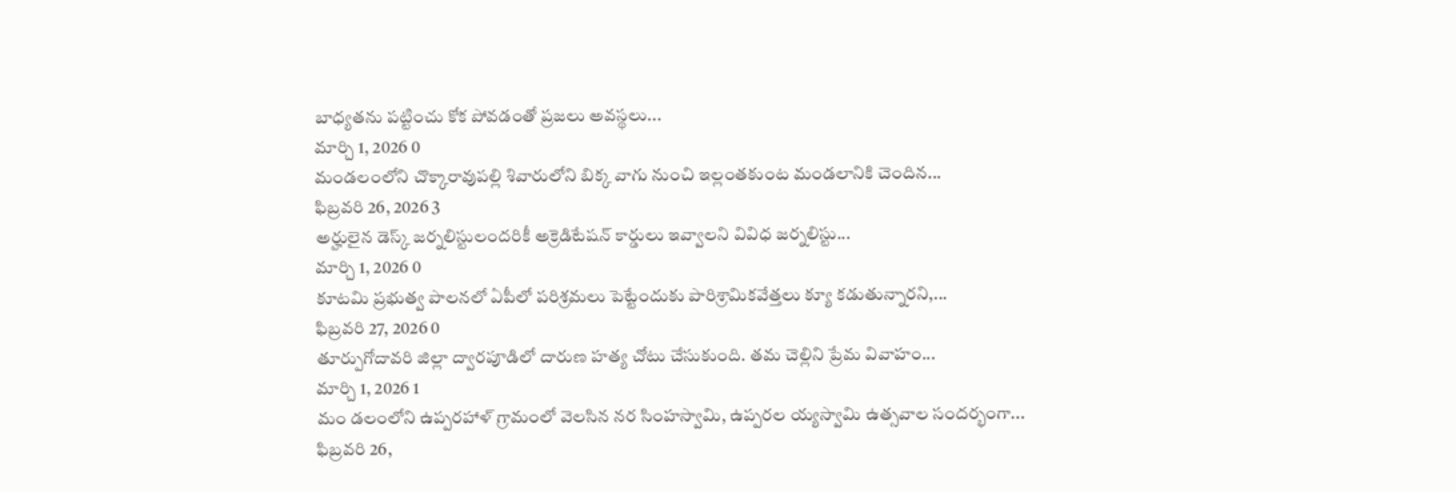బాధ్యతను పట్టించు కోక పోవడంతో ప్రజలు అవస్థలు...
మార్చి 1, 2026 0
మండలంలోని చొక్కారావుపల్లి శివారులోని బిక్క వాగు నుంచి ఇల్లంతకుంట మండలానికి చెందిన...
ఫిబ్రవరి 26, 2026 3
అర్హులైన డెస్క్ జర్నలిస్టులందరికీ అక్రెడిటేషన్ కార్డులు ఇవ్వాలని వివిధ జర్నలిస్టు...
మార్చి 1, 2026 0
కూటమి ప్రభుత్వ పాలనలో ఏపీలో పరిశ్రమలు పెట్టేందుకు పారిశ్రామికవేత్తలు క్యూ కడుతున్నారని,...
ఫిబ్రవరి 27, 2026 0
తూర్పుగోదావరి జిల్లా ద్వారపూడిలో దారుణ హత్య చోటు చేసుకుంది. తమ చెల్లిని ప్రేమ వివాహం...
మార్చి 1, 2026 1
మం డలంలోని ఉప్పరహాళ్ గ్రామంలో వెలసిన నర సింహస్వామి, ఉప్పరల య్యస్వామి ఉత్సవాల సందర్భంగా...
ఫిబ్రవరి 26,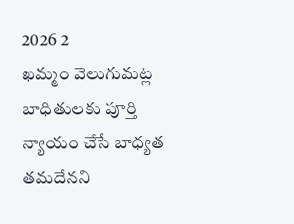2026 2
ఖమ్మం వెలుగుమట్ల బాధితులకు పూర్తి న్యాయం చేసే బాధ్యత తమదేనని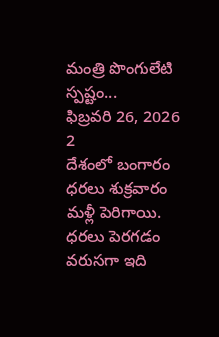మంత్రి పొంగులేటి స్పష్టం...
ఫిబ్రవరి 26, 2026 2
దేశంలో బంగారం ధరలు శుక్రవారం మళ్లీ పెరిగాయి. ధరలు పెరగడం వరుసగా ఇది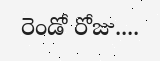రెండో రోజు....